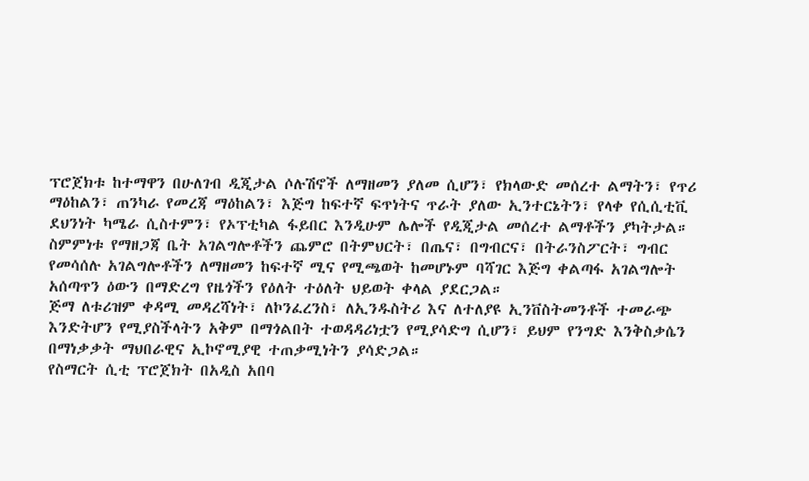ፕሮጀክቱ ከተማዋን በሁለገብ ዲጂታል ሶሉሽኖች ለማዘመን ያለመ ሲሆን፣ የክላውድ መሰረተ ልማትን፣ የጥሪ ማዕከልን፣ ጠንካራ የመረጃ ማዕከልን፣ እጅግ ከፍተኛ ፍጥነትና ጥራት ያለው ኢንተርኔትን፣ የላቀ የሲሲቲቪ ደህንነት ካሜራ ሲስተምን፣ የኦፕቲካል ፋይበር እንዲሁም ሌሎች የዲጂታል መሰረተ ልማቶችን ያካትታል።
ስምምነቱ የማዘጋጃ ቤት አገልግሎቶችን ጨምሮ በትምህርት፣ በጤና፣ በግብርና፣ በትራንስፖርት፣ ግብር የመሳሰሉ አገልግሎቶችን ለማዘመን ከፍተኛ ሚና የሚጫወት ከመሆኑም ባሻገር እጅግ ቀልጣፋ አገልግሎት አሰጣጥን ዕውን በማድረግ የዜጎችን የዕለት ተዕለት ህይወት ቀላል ያደርጋል።
ጅማ ለቱሪዝም ቀዳሚ መዳረሻነት፣ ለኮንፈረንስ፣ ለኢንዱስትሪ እና ለተለያዩ ኢንቨስትመንቶች ተመራጭ እንድትሆን የሚያስችላትን አቅም በማጎልበት ተወዳዳሪነቷን የሚያሳድግ ሲሆን፣ ይህም የንግድ እንቅስቃሴን በማነቃቃት ማህበራዊና ኢኮኖሚያዊ ተጠቃሚነትን ያሳድጋል።
የስማርት ሲቲ ፕሮጀክት በአዲስ አበባ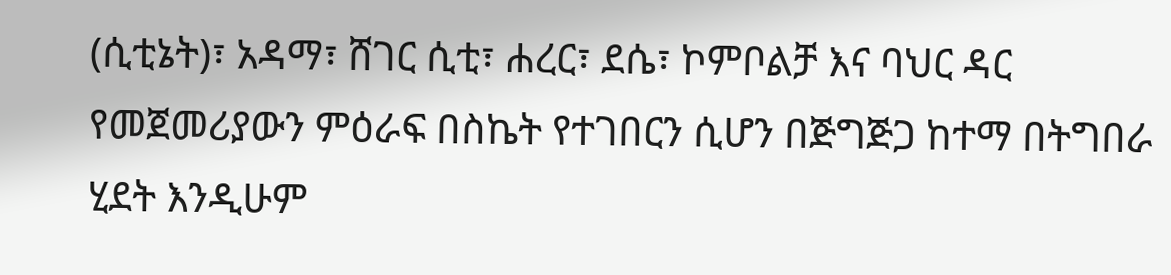(ሲቲኔት)፣ አዳማ፣ ሸገር ሲቲ፣ ሐረር፣ ደሴ፣ ኮምቦልቻ እና ባህር ዳር የመጀመሪያውን ምዕራፍ በስኬት የተገበርን ሲሆን በጅግጅጋ ከተማ በትግበራ ሂደት እንዲሁም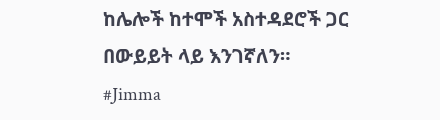ከሌሎች ከተሞች አስተዳደሮች ጋር በውይይት ላይ እንገኛለን።
#Jimma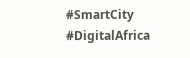#SmartCity #DigitalAfrica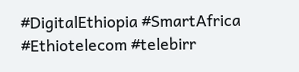#DigitalEthiopia #SmartAfrica #Ethiotelecom #telebirr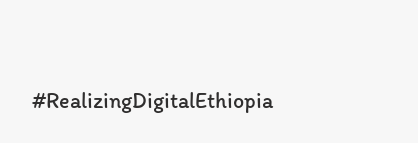#RealizingDigitalEthiopia